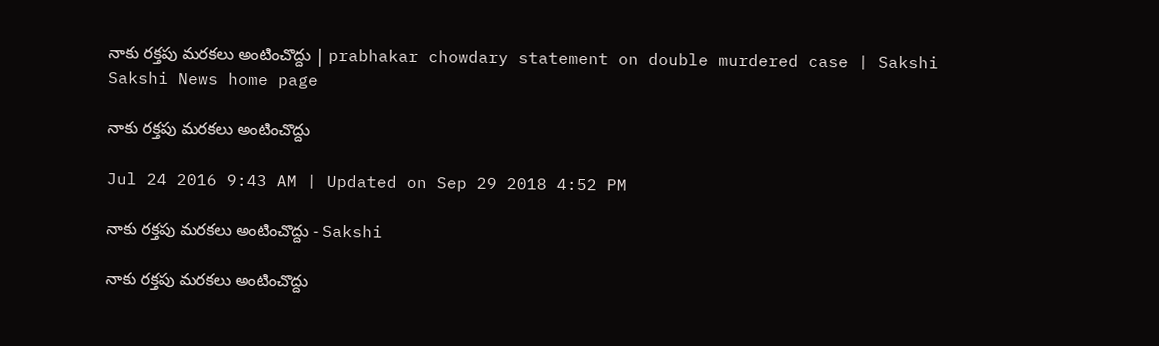నాకు రక్తపు మరకలు అంటించొద్దు | prabhakar chowdary statement on double murdered case | Sakshi
Sakshi News home page

నాకు రక్తపు మరకలు అంటించొద్దు

Jul 24 2016 9:43 AM | Updated on Sep 29 2018 4:52 PM

నాకు రక్తపు మరకలు అంటించొద్దు - Sakshi

నాకు రక్తపు మరకలు అంటించొద్దు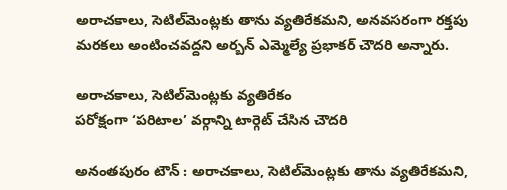అరాచకాలు, సెటిల్‌మెంట్లకు తాను వ్యతిరేకమని, అనవసరంగా రక్తపు మరకలు అంటించవద్దని అర్బన్‌ ఎమ్మెల్యే ప్రభాకర్‌ చౌదరి అన్నారు.

అరాచకాలు, సెటిల్‌మెంట్లకు వ్యతిరేకం
పరోక్షంగా ‘పరిటాల’ వర్గాన్ని టార్గెట్‌ చేసిన చౌదరి

అనంతపురం టౌన్‌ : అరాచకాలు, సెటిల్‌మెంట్లకు తాను వ్యతిరేకమని,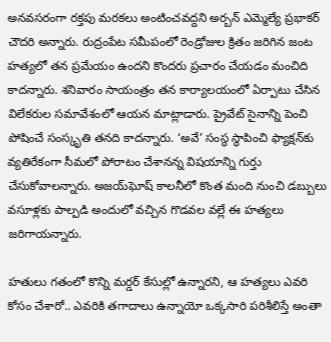అనవసరంగా రక్తపు మరకలు అంటించవద్దని అర్బన్‌ ఎమ్మెల్యే ప్రభాకర్‌ చౌదరి అన్నారు. రుద్రంపేట సమీపంలో రెండ్రోజుల క్రితం జరిగిన జంట హత్యలో తన ప్రమేయం ఉందని కొందరు ప్రచారం చేయడం మంచిది కాదన్నారు. శనివారం సాయంత్రం తన కార్యాలయంలో ఏర్పాటు చేసిన విలేకరుల సమావేశంలో ఆయన మాట్లాడారు. ప్రైవేట్‌ సైనాన్ని పెంచి పోషించే సంస్కృతి తనది కాదన్నారు. ‘అవే’ సంస్థ స్థాపించి ఫ్యాక్షన్‌కు వ్యతిరేకంగా సీమలో పోరాటం చేశానన్న విషయాన్ని గుర్తు చేసుకోవాలన్నారు. అజయ్‌ఘోష్‌ కాలనీలో కొంత మంది నుంచి డబ్బులు వసూళ్లకు పాల్పడి అందులో వచ్చిన గొడవల వల్లే ఈ హత్యలు జరిగాయన్నారు.

హతులు గతంలో కొన్ని మర్డర్‌ కేసుల్లో ఉన్నారని, ఆ హత్యలు ఎవరి కోసం చేశారో.. ఎవరికి తగాదాలు ఉన్నాయో ఒక్కసారి పరిశీలిస్తే అంతా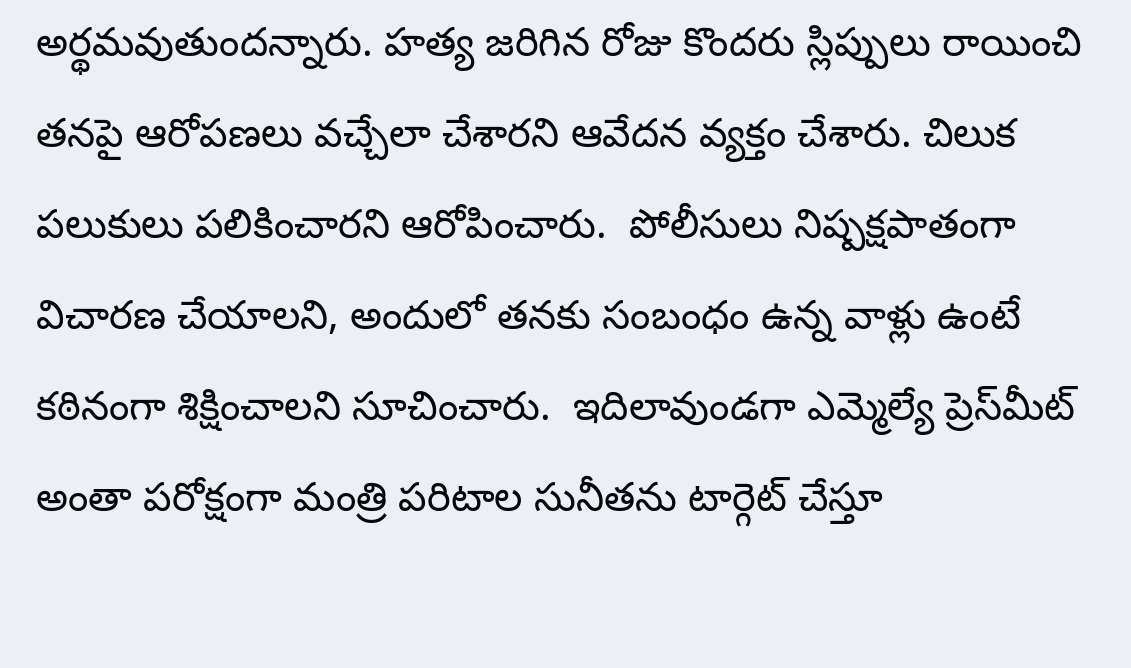అర్థమవుతుందన్నారు. హత్య జరిగిన రోజు కొందరు స్లిప్పులు రాయించి తనపై ఆరోపణలు వచ్చేలా చేశారని ఆవేదన వ్యక్తం చేశారు. చిలుక పలుకులు పలికించారని ఆరోపించారు.  పోలీసులు నిష్పక్షపాతంగా విచారణ చేయాలని, అందులో తనకు సంబంధం ఉన్న వాళ్లు ఉంటే కఠినంగా శిక్షించాలని సూచించారు.  ఇదిలావుండగా ఎమ్మెల్యే ప్రెస్‌మీట్‌ అంతా పరోక్షంగా మంత్రి పరిటాల సునీతను టార్గెట్‌ చేస్తూ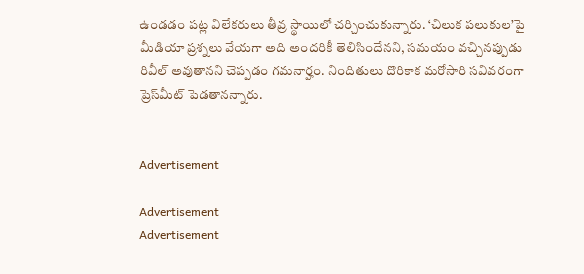ఉండడం పట్ల విలేకరులు తీవ్ర స్థాయిలో చర్చించుకున్నారు. ‘చిలుక పలుకుల’పై మీడియా ప్రశ్నలు వేయగా అది అందరికీ తెలిసిందేనని, సమయం వచ్చినప్పుడు రివీల్‌ అవుతానని చెప్పడం గమనార్హం. నిందితులు దొరికాక మరోసారి సవివరంగా ప్రెస్‌మీట్‌ పెడతానన్నారు.


Advertisement

Advertisement
Advertisement